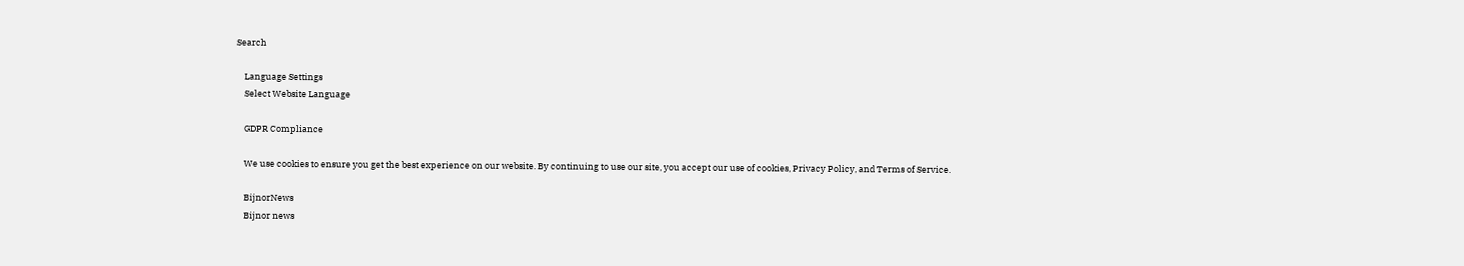Search

    Language Settings
    Select Website Language

    GDPR Compliance

    We use cookies to ensure you get the best experience on our website. By continuing to use our site, you accept our use of cookies, Privacy Policy, and Terms of Service.

    BijnorNews
    Bijnor news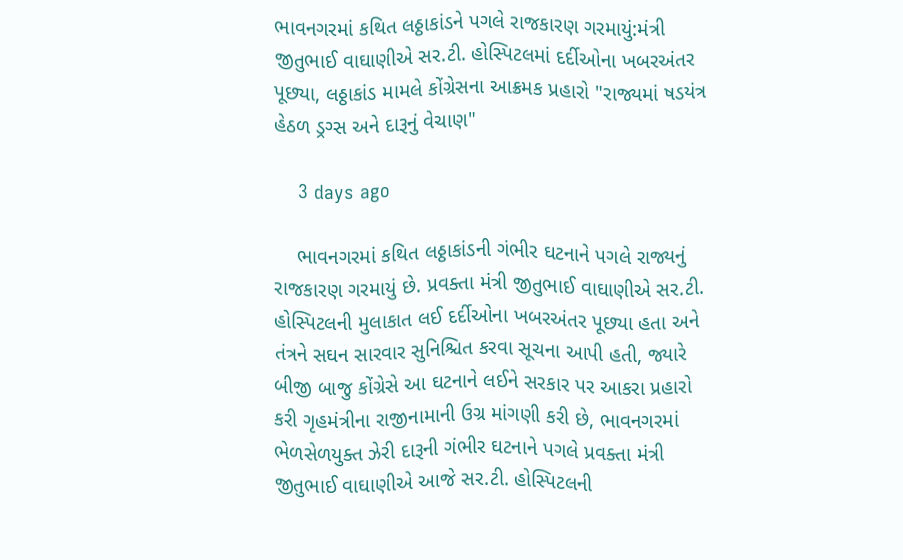ભાવનગરમાં કથિત લઠ્ઠાકાંડને પગલે રાજકારણ ગરમાયું:મંત્રી જીતુભાઈ વાઘાણીએ સર.ટી. હોસ્પિટલમાં દર્દીઓના ખબરઅંતર પૂછ્યા, લઠ્ઠાકાંડ મામલે કોંગ્રેસના આક્રમક પ્રહારો "રાજ્યમાં ષડયંત્ર હેઠળ ડ્રગ્સ અને દારૂનું વેચાણ"

    3 days ago

    ભાવનગરમાં કથિત લઠ્ઠાકાંડની ગંભીર ઘટનાને પગલે રાજ્યનું રાજકારણ ગરમાયું છે. પ્રવક્તા મંત્રી જીતુભાઈ વાઘાણીએ સર.ટી. હોસ્પિટલની મુલાકાત લઈ દર્દીઓના ખબરઅંતર પૂછ્યા હતા અને તંત્રને સઘન સારવાર સુનિશ્ચિત કરવા સૂચના આપી હતી, જ્યારે બીજી બાજુ કોંગ્રેસે આ ઘટનાને લઈને સરકાર પર આકરા પ્રહારો કરી ગૃહમંત્રીના રાજીનામાની ઉગ્ર માંગણી કરી છે, ભાવનગરમાં ભેળસેળયુક્ત ઝેરી દારૂની ગંભીર ઘટનાને પગલે પ્રવક્તા મંત્રી જીતુભાઈ વાઘાણીએ આજે સર.ટી. હોસ્પિટલની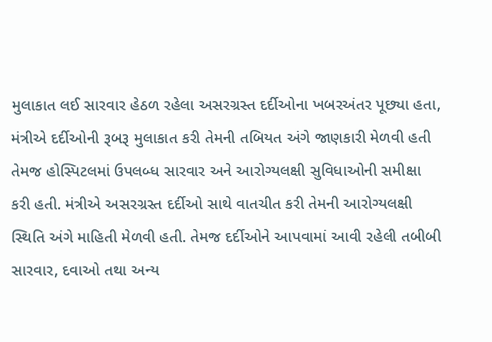મુલાકાત લઈ સારવાર હેઠળ રહેલા અસરગ્રસ્ત દર્દીઓના ખબરઅંતર પૂછ્યા હતા, મંત્રીએ દર્દીઓની રૂબરૂ મુલાકાત કરી તેમની તબિયત અંગે જાણકારી મેળવી હતી તેમજ હોસ્પિટલમાં ઉપલબ્ધ સારવાર અને આરોગ્યલક્ષી સુવિધાઓની સમીક્ષા કરી હતી. મંત્રીએ અસરગ્રસ્ત દર્દીઓ સાથે વાતચીત કરી તેમની આરોગ્યલક્ષી સ્થિતિ અંગે માહિતી મેળવી હતી. તેમજ દર્દીઓને આપવામાં આવી રહેલી તબીબી સારવાર, દવાઓ તથા અન્ય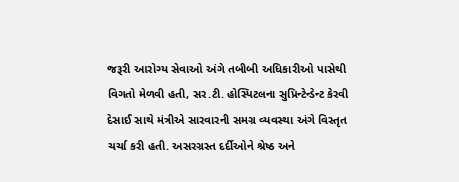જરૂરી આરોગ્ય સેવાઓ અંગે તબીબી અધિકારીઓ પાસેથી વિગતો મેળવી હતી, સર.ટી. હોસ્પિટલના સુપ્રિન્ટેન્ડેન્ટ કેરવી દેસાઈ સાથે મંત્રીએ સારવારની સમગ્ર વ્યવસ્થા અંગે વિસ્તૃત ચર્ચા કરી હતી. અસરગ્રસ્ત દર્દીઓને શ્રેષ્ઠ અને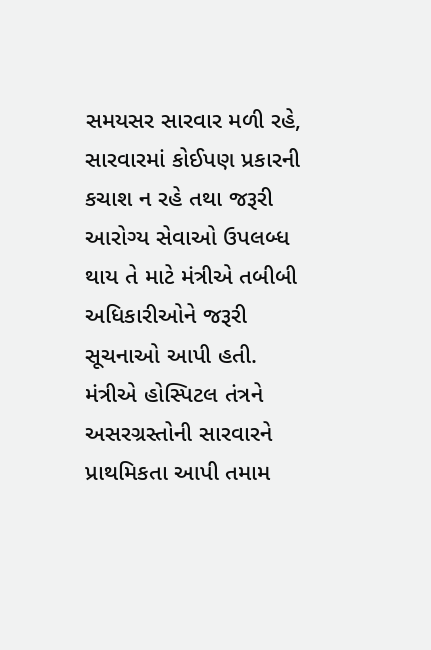સમયસર સારવાર મળી રહે, સારવારમાં કોઈપણ પ્રકારની કચાશ ન રહે તથા જરૂરી આરોગ્ય સેવાઓ ઉપલબ્ધ થાય તે માટે મંત્રીએ તબીબી અધિકારીઓને જરૂરી સૂચનાઓ આપી હતી. મંત્રીએ હોસ્પિટલ તંત્રને અસરગ્રસ્તોની સારવારને પ્રાથમિકતા આપી તમામ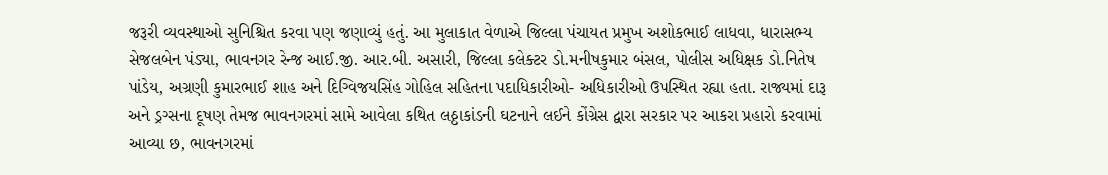જરૂરી વ્યવસ્થાઓ સુનિશ્ચિત કરવા પણ જણાવ્યું હતું. આ મુલાકાત વેળાએ જિલ્લા પંચાયત પ્રમુખ અશોકભાઈ લાધવા, ધારાસભ્ય સેજલબેન પંડ્યા, ભાવનગર રેન્જ આઈ.જી. આર.બી. અસારી, જિલ્લા કલેક્ટર ડો.મનીષકુમાર બંસલ, પોલીસ અધિક્ષક ડો.નિતેષ પાંડેય, અગ્રણી કુમારભાઈ શાહ અને દિગ્વિજયસિંહ ગોહિલ સહિતના પદાધિકારીઓ- અધિકારીઓ ઉપસ્થિત રહ્યા હતા. રાજ્યમાં દારૂ અને ડ્રગ્સના દૂષણ તેમજ ભાવનગરમાં સામે આવેલા કથિત લઠ્ઠાકાંડની ઘટનાને લઈને કોંગ્રેસ દ્વારા સરકાર પર આકરા પ્રહારો કરવામાં આવ્યા છ, ભાવનગરમાં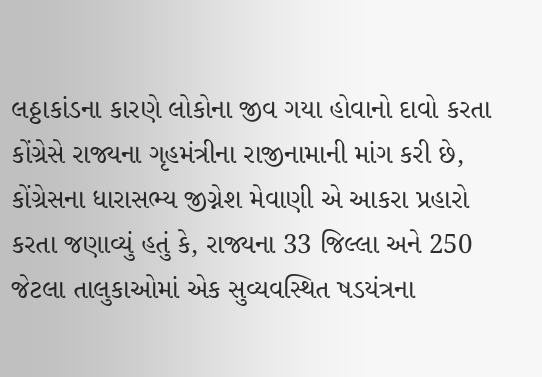લઠ્ઠાકાંડના કારણે લોકોના જીવ ગયા હોવાનો દાવો કરતા કોંગ્રેસે રાજ્યના ગૃહમંત્રીના રાજીનામાની માંગ કરી છે, કોંગ્રેસના ધારાસભ્ય જીગ્નેશ મેવાણી એ આકરા પ્રહારો કરતા જણાવ્યું હતું કે, રાજ્યના 33 જિલ્લા અને 250 જેટલા તાલુકાઓમાં એક સુવ્યવસ્થિત ષડયંત્રના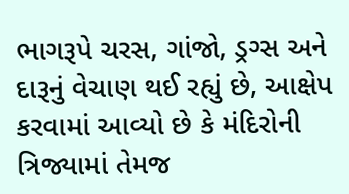ભાગરૂપે ચરસ, ગાંજો, ડ્રગ્સ અને દારૂનું વેચાણ થઈ રહ્યું છે, આક્ષેપ કરવામાં આવ્યો છે કે મંદિરોની ત્રિજ્યામાં તેમજ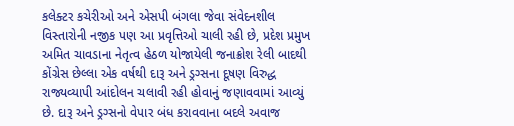કલેક્ટર કચેરીઓ અને એસપી બંગલા જેવા સંવેદનશીલ વિસ્તારોની નજીક પણ આ પ્રવૃત્તિઓ ચાલી રહી છે, પ્રદેશ પ્રમુખ અમિત ચાવડાના નેતૃત્વ હેઠળ યોજાયેલી જનાક્રોશ રેલી બાદથી કોંગ્રેસ છેલ્લા એક વર્ષથી દારૂ અને ડ્રગ્સના દૂષણ વિરુદ્ધ રાજ્યવ્યાપી આંદોલન ચલાવી રહી હોવાનું જણાવવામાં આવ્યું છે. દારૂ અને ડ્રગ્સનો વેપાર બંધ કરાવવાના બદલે અવાજ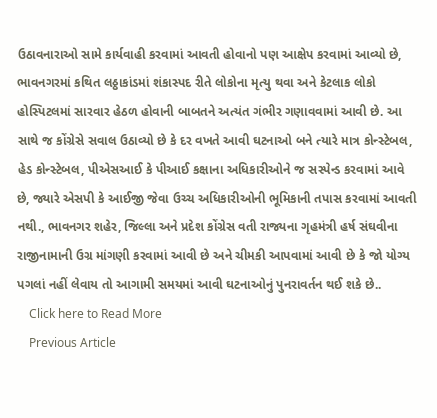ઉઠાવનારાઓ સામે કાર્યવાહી કરવામાં આવતી હોવાનો પણ આક્ષેપ કરવામાં આવ્યો છે, ભાવનગરમાં કથિત લઠ્ઠાકાંડમાં શંકાસ્પદ રીતે લોકોના મૃત્યુ થવા અને કેટલાક લોકો હોસ્પિટલમાં સારવાર હેઠળ હોવાની બાબતને અત્યંત ગંભીર ગણાવવામાં આવી છે. આ સાથે જ કોંગ્રેસે સવાલ ઉઠાવ્યો છે કે દર વખતે આવી ઘટનાઓ બને ત્યારે માત્ર કોન્સ્ટેબલ, હેડ કોન્સ્ટેબલ, પીએસઆઈ કે પીઆઈ કક્ષાના અધિકારીઓને જ સસ્પેન્ડ કરવામાં આવે છે, જ્યારે એસપી કે આઈજી જેવા ઉચ્ચ અધિકારીઓની ભૂમિકાની તપાસ કરવામાં આવતી નથી., ભાવનગર શહેર, જિલ્લા અને પ્રદેશ કોંગ્રેસ વતી રાજ્યના ગૃહમંત્રી હર્ષ સંઘવીના રાજીનામાની ઉગ્ર માંગણી કરવામાં આવી છે અને ચીમકી આપવામાં આવી છે કે જો યોગ્ય પગલાં નહીં લેવાય તો આગામી સમયમાં આવી ઘટનાઓનું પુનરાવર્તન થઈ શકે છે..
    Click here to Read More
    Previous Article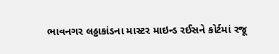ભાવનગર લઠ્ઠાકાંડના માસ્ટર માઇન્ડ રઈસને કોર્ટમાં રજૂ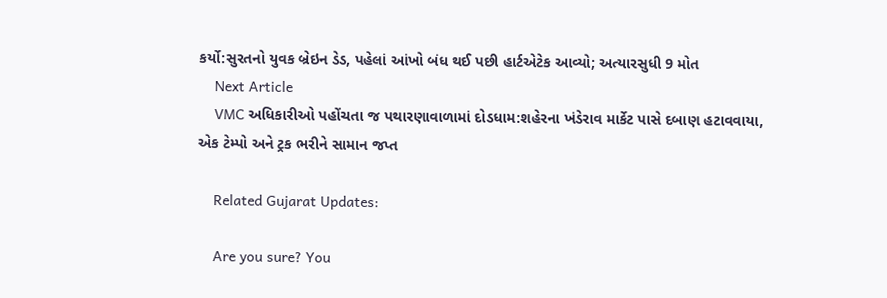કર્યો:સુરતનો યુવક બ્રેઇન ડેડ, પહેલાં આંખો બંધ થઈ પછી હાર્ટએટેક આવ્યો; અત્યારસુધી 9 મોત
    Next Article
    VMC અધિકારીઓ પહોંચતા જ પથારણાવાળામાં દોડધામ:શહેરના ખંડેરાવ માર્કેટ પાસે દબાણ હટાવવાયા, એક ટેમ્પો અને ટ્રક ભરીને સામાન જપ્ત

    Related Gujarat Updates:

    Are you sure? You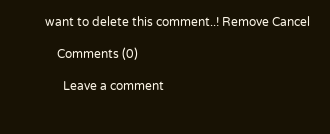want to delete this comment..! Remove Cancel

    Comments (0)

      Leave a comment